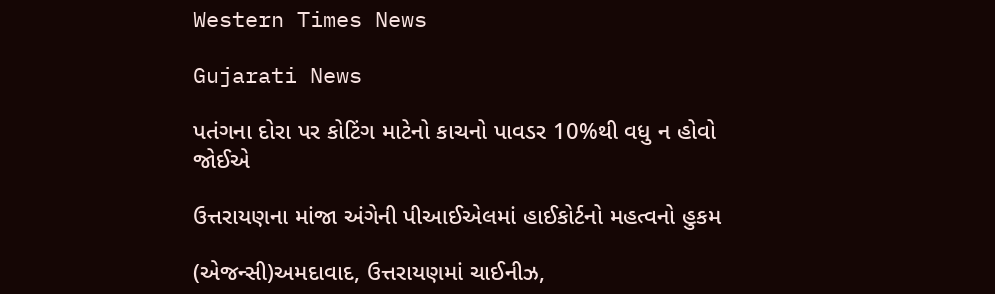Western Times News

Gujarati News

પતંગના દોરા પર કોટિંગ માટેનો કાચનો પાવડર 10%થી વધુ ન હોવો જોઈએ

ઉત્તરાયણના માંજા અંગેની પીઆઈએલમાં હાઈકોર્ટનો મહત્વનો હુકમ

(એજન્સી)અમદાવાદ, ઉત્તરાયણમાં ચાઈનીઝ,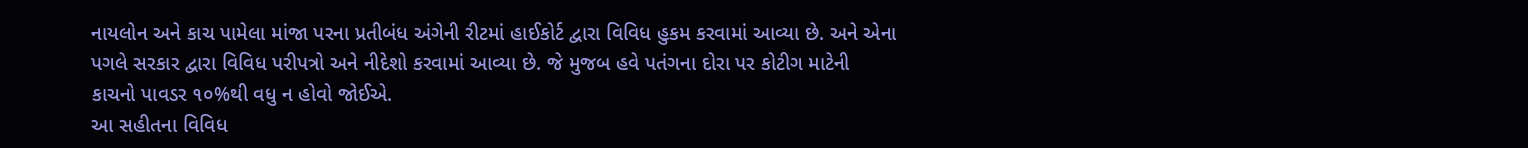નાયલોન અને કાચ પામેલા માંજા પરના પ્રતીબંધ અંગેની રીટમાં હાઈકોર્ટ દ્વારા વિવિધ હુકમ કરવામાં આવ્યા છે. અને એના પગલે સરકાર દ્વારા વિવિધ પરીપત્રો અને નીદેશો કરવામાં આવ્યા છે. જે મુજબ હવે પતંગના દોરા પર કોટીગ માટેની કાચનો પાવડર ૧૦%થી વધુ ન હોવો જોઈએ.
આ સહીતના વિવિધ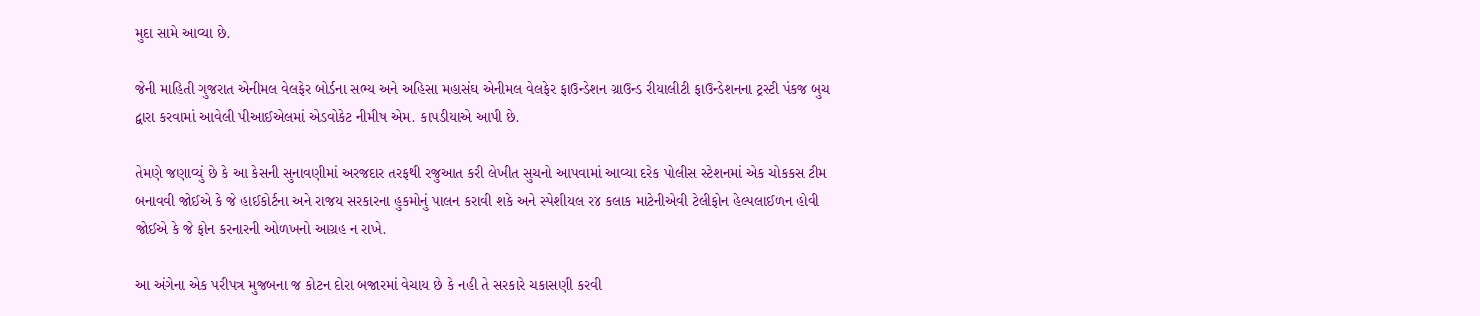મુદા સામે આવ્યા છે.

જેની માહિતી ગુજરાત એનીમલ વેલફેર બોર્ડના સભ્ય અને અહિસા મહાસંઘ એનીમલ વેલફેર ફાઉન્ડેશન ગ્રાઉન્ડ રીયાલીટી ફાઉન્ડેશનના ટ્રસ્ટી પંકજ બુચ દ્વારા કરવામાં આવેલી પીઆઈએલમાં એડવોકેટ નીમીષ એમ. કાપડીયાએ આપી છે.

તેમણે જણાવ્યું છે કે આ કેસની સુનાવણીમાં અરજદાર તરફથી રજુઆત કરી લેખીત સુચનો આપવામાં આવ્યા દરેક પોલીસ સ્ટેશનમાં એક ચોકકસ ટીમ બનાવવી જોઈએ કે જે હાઈકોર્ટના અને રાજય સરકારના હુકમોનું પાલન કરાવી શકે અને સ્પેશીયલ ર૪ કલાક માટેનીએવી ટેલીફોન હેલ્પલાઈળન હોવી જોઈએ કે જે ફોન કરનારની ઓળખનો આગ્રહ ન રાખે.

આ અંગેના એક પરીપત્ર મુજબના જ કોટન દોરા બજારમાં વેચાય છે કે નહી તે સરકારે ચકાસણી કરવી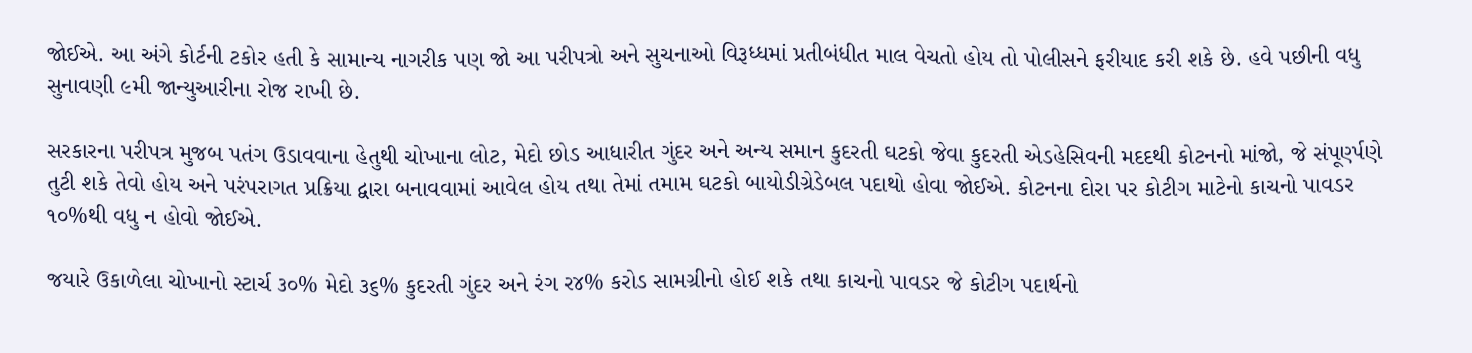જોઈએ. આ અંગે કોર્ટની ટકોર હતી કે સામાન્ય નાગરીક પણ જો આ પરીપત્રો અને સુચનાઓ વિરૂધ્ધમાં પ્રતીબંધીત માલ વેચતો હોય તો પોલીસને ફરીયાદ કરી શકે છે. હવે પછીની વધુ સુનાવણી ૯મી જાન્યુઆરીના રોજ રાખી છે.

સરકારના પરીપત્ર મુજબ પતંગ ઉડાવવાના હેતુથી ચોખાના લોટ, મેદો છોડ આધારીત ગુંદર અને અન્ય સમાન કુદરતી ઘટકો જેવા કુદરતી એડહેસિવની મદદથી કોટનનો માંજો, જે સંપૂર્ણ્પણે તુટી શકે તેવો હોય અને પરંપરાગત પ્રક્રિયા દ્વારા બનાવવામાં આવેલ હોય તથા તેમાં તમામ ઘટકો બાયોડીગ્રેડેબલ પદાથો હોવા જોઈએ. કોટનના દોરા પર કોટીગ માટેનો કાચનો પાવડર ૧૦%થી વધુ ન હોવો જોઈએ.

જયારે ઉકાળેલા ચોખાનો સ્ટાર્ચ ૩૦% મેદો ૩૬% કુદરતી ગુંદર અને રંગ ર૪% કરોડ સામગ્રીનો હોઈ શકે તથા કાચનો પાવડર જે કોટીગ પદાર્થનો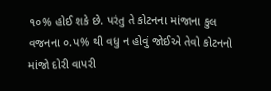૧૦% હોઈ શકે છે. પરંતુ તે કોટનના માંજાના કુલ વજનના ૦.પ% થી વધુ ન હોવું જોઈએ તેવો કોટનનો માંજો દોરી વાપરી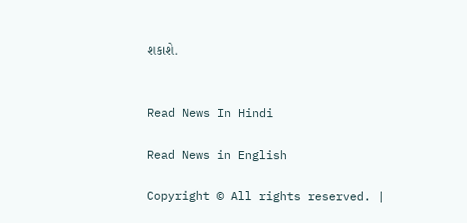શકાશે.


Read News In Hindi

Read News in English

Copyright © All rights reserved. |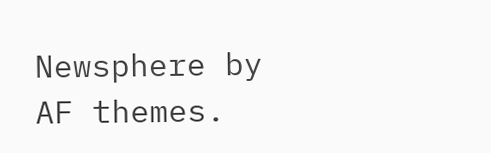Newsphere by AF themes.